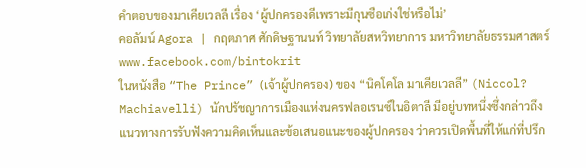คำตอบของมาเคียเวลลี เรื่อง ‘ผู้ปกครองดีเพราะมีกุนซือเก่งใช่หรือไม่’
คอลัมน์ Agora | กฤตภาศ ศักดิษฐานนท์ วิทยาลัยสหวิทยาการ มหาวิทยาลัยธรรมศาสตร์ www.facebook.com/bintokrit
ในหนังสือ “The Prince” (เจ้าผู้ปกครอง) ของ “นิคโคโล มาเคียเวลลี” (Niccol? Machiavelli) นักปรัชญาการเมืองแห่งนครฟลอเรนซ์ในอิตาลี มีอยู่บทหนึ่งซึ่งกล่าวถึงแนวทางการรับฟังความคิดเห็นและข้อเสนอแนะของผู้ปกครอง ว่าควรเปิดพื้นที่ให้แก่ที่ปรึก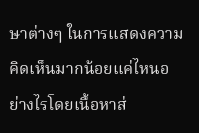ษาต่างๆ ในการแสดงความคิดเห็นมากน้อยแค่ไหนอย่างไรโดยเนื้อหาส่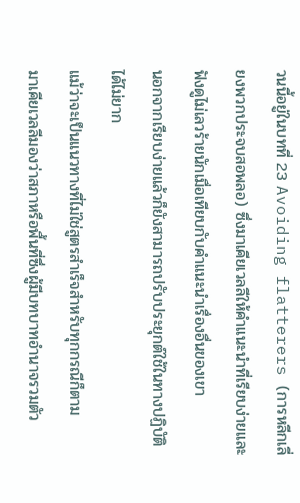วนนี้อยู่ในบทที่ 23 Avoiding flatterers (การหลีกเลี่ยงพวกประจบสอพลอ) ซึ่งมาเคียเวลลีให้คำแนะนำที่เรียบง่ายและฟังดูไม่เลวร้ายนักเมื่อเทียบกับคำแนะนำเรื่องอื่นของเขา
นอกจากเรียบง่ายแล้วก็ยังสามารถปรับประยุกต์ใช้ในทางปฏิบัติได้ไม่ยาก
แม้ว่าจะเป็นแนวทางที่ไม่ใช่สูตรสำเร็จสำหรับทุกกรณีก็ตาม
มาเคียเวลลีมองว่าสภาหรือพื้นที่ซึ่งผู้มีบทบาทอำนาจรวมตัว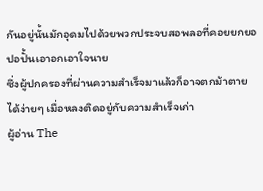กันอยู่นั้นมักอุดมไปด้วยพวกประจบสอพลอที่คอยยกยอปอปั้นเอาอกเอาใจนาย
ซึ่งผู้ปกครองที่ผ่านความสำเร็จมาแล้วก็อาจตกม้าตายได้ง่ายๆ เมื่อหลงติดอยู่กับความสำเร็จเก่า
ผู้อ่าน The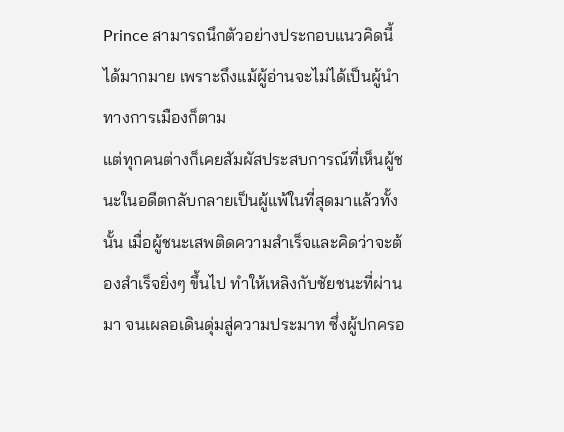Prince สามารถนึกตัวอย่างประกอบแนวคิดนี้ได้มากมาย เพราะถึงแม้ผู้อ่านจะไม่ได้เป็นผู้นำทางการเมืองก็ตาม
แต่ทุกคนต่างก็เคยสัมผัสประสบการณ์ที่เห็นผู้ชนะในอดีตกลับกลายเป็นผู้แพ้ในที่สุดมาแล้วทั้งนั้น เมื่อผู้ชนะเสพติดความสำเร็จและคิดว่าจะต้องสำเร็จยิ่งๆ ขึ้นไป ทำให้เหลิงกับชัยชนะที่ผ่านมา จนเผลอเดินดุ่มสู่ความประมาท ซึ่งผู้ปกครอ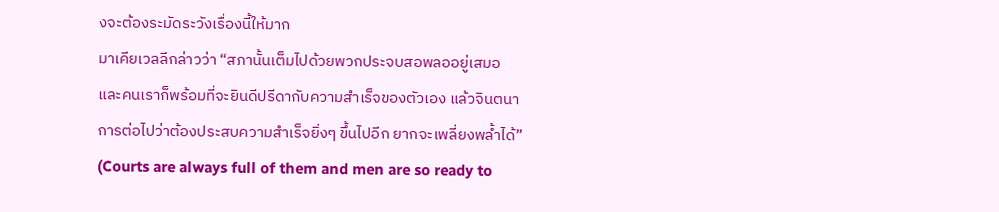งจะต้องระมัดระวังเรื่องนี้ให้มาก
มาเคียเวลลีกล่าวว่า “สภานั้นเต็มไปด้วยพวกประจบสอพลออยู่เสมอ และคนเราก็พร้อมที่จะยินดีปรีดากับความสำเร็จของตัวเอง แล้วจินตนาการต่อไปว่าต้องประสบความสำเร็จยิ่งๆ ขึ้นไปอีก ยากจะเพลี่ยงพล้ำได้”
(Courts are always full of them and men are so ready to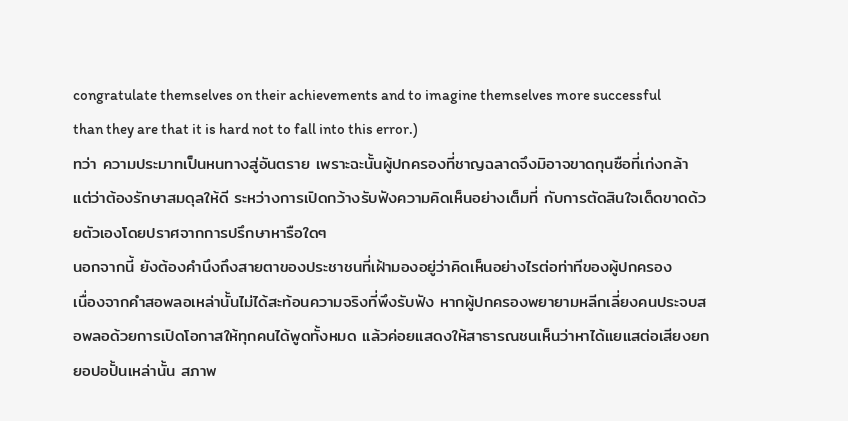congratulate themselves on their achievements and to imagine themselves more successful than they are that it is hard not to fall into this error.)
ทว่า ความประมาทเป็นหนทางสู่อันตราย เพราะฉะนั้นผู้ปกครองที่ชาญฉลาดจึงมิอาจขาดกุนซือที่เก่งกล้า
แต่ว่าต้องรักษาสมดุลให้ดี ระหว่างการเปิดกว้างรับฟังความคิดเห็นอย่างเต็มที่ กับการตัดสินใจเด็ดขาดด้วยตัวเองโดยปราศจากการปรึกษาหารือใดๆ
นอกจากนี้ ยังต้องคำนึงถึงสายตาของประชาชนที่เฝ้ามองอยู่ว่าคิดเห็นอย่างไรต่อท่าทีของผู้ปกครอง
เนื่องจากคำสอพลอเหล่านั้นไม่ได้สะท้อนความจริงที่พึงรับฟัง หากผู้ปกครองพยายามหลีกเลี่ยงคนประจบสอพลอด้วยการเปิดโอกาสให้ทุกคนได้พูดทั้งหมด แล้วค่อยแสดงให้สาธารณชนเห็นว่าหาได้แยแสต่อเสียงยกยอปอปั้นเหล่านั้น สภาพ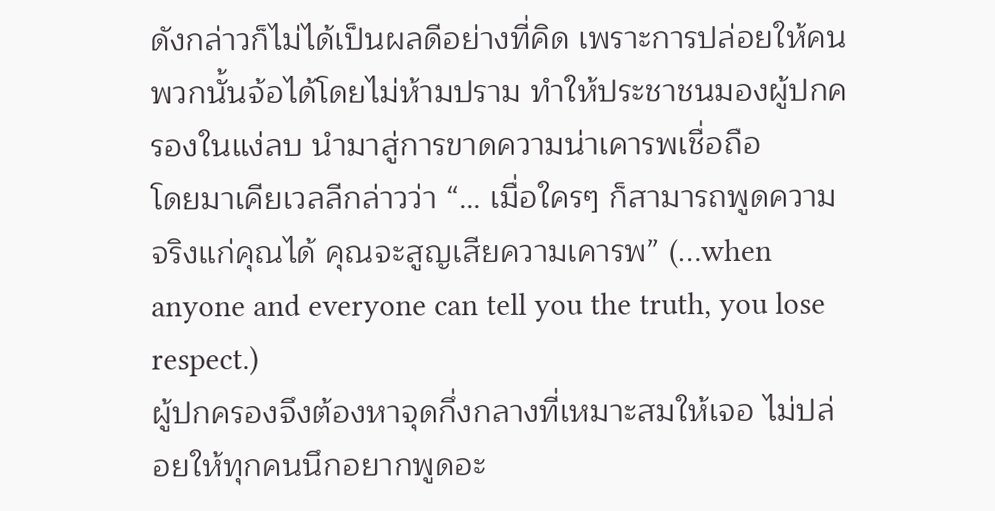ดังกล่าวก็ไม่ได้เป็นผลดีอย่างที่คิด เพราะการปล่อยให้คนพวกนั้นจ้อได้โดยไม่ห้ามปราม ทำให้ประชาชนมองผู้ปกครองในแง่ลบ นำมาสู่การขาดความน่าเคารพเชื่อถือ
โดยมาเคียเวลลีกล่าวว่า “… เมื่อใครๆ ก็สามารถพูดความจริงแก่คุณได้ คุณจะสูญเสียความเคารพ” (…when anyone and everyone can tell you the truth, you lose respect.)
ผู้ปกครองจึงต้องหาจุดกึ่งกลางที่เหมาะสมให้เจอ ไม่ปล่อยให้ทุกคนนึกอยากพูดอะ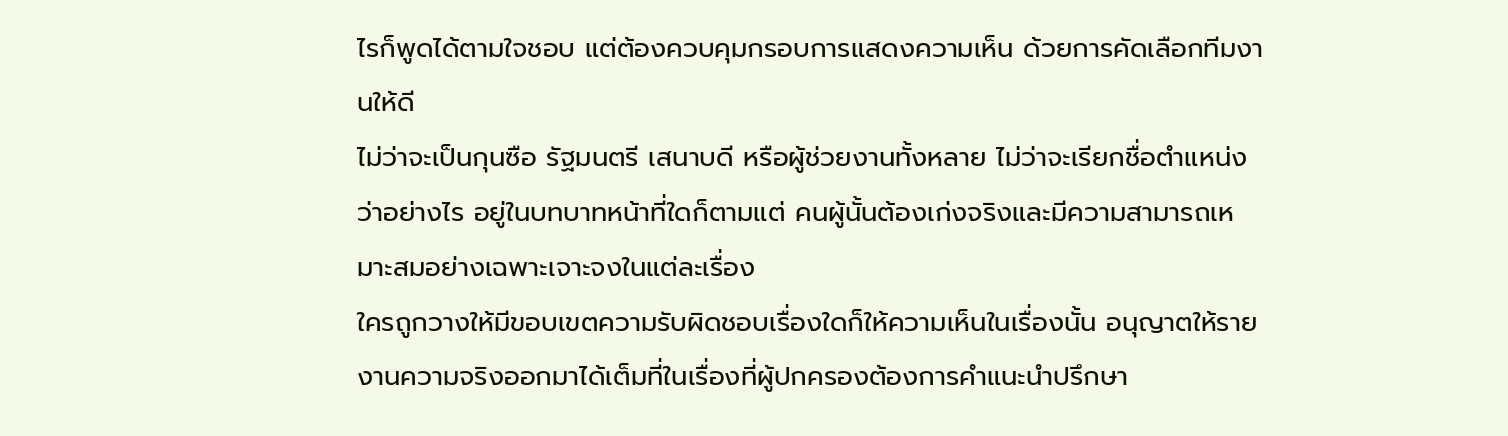ไรก็พูดได้ตามใจชอบ แต่ต้องควบคุมกรอบการแสดงความเห็น ด้วยการคัดเลือกทีมงานให้ดี
ไม่ว่าจะเป็นกุนซือ รัฐมนตรี เสนาบดี หรือผู้ช่วยงานทั้งหลาย ไม่ว่าจะเรียกชื่อตำแหน่งว่าอย่างไร อยู่ในบทบาทหน้าที่ใดก็ตามแต่ คนผู้นั้นต้องเก่งจริงและมีความสามารถเหมาะสมอย่างเฉพาะเจาะจงในแต่ละเรื่อง
ใครถูกวางให้มีขอบเขตความรับผิดชอบเรื่องใดก็ให้ความเห็นในเรื่องนั้น อนุญาตให้รายงานความจริงออกมาได้เต็มที่ในเรื่องที่ผู้ปกครองต้องการคำแนะนำปรึกษา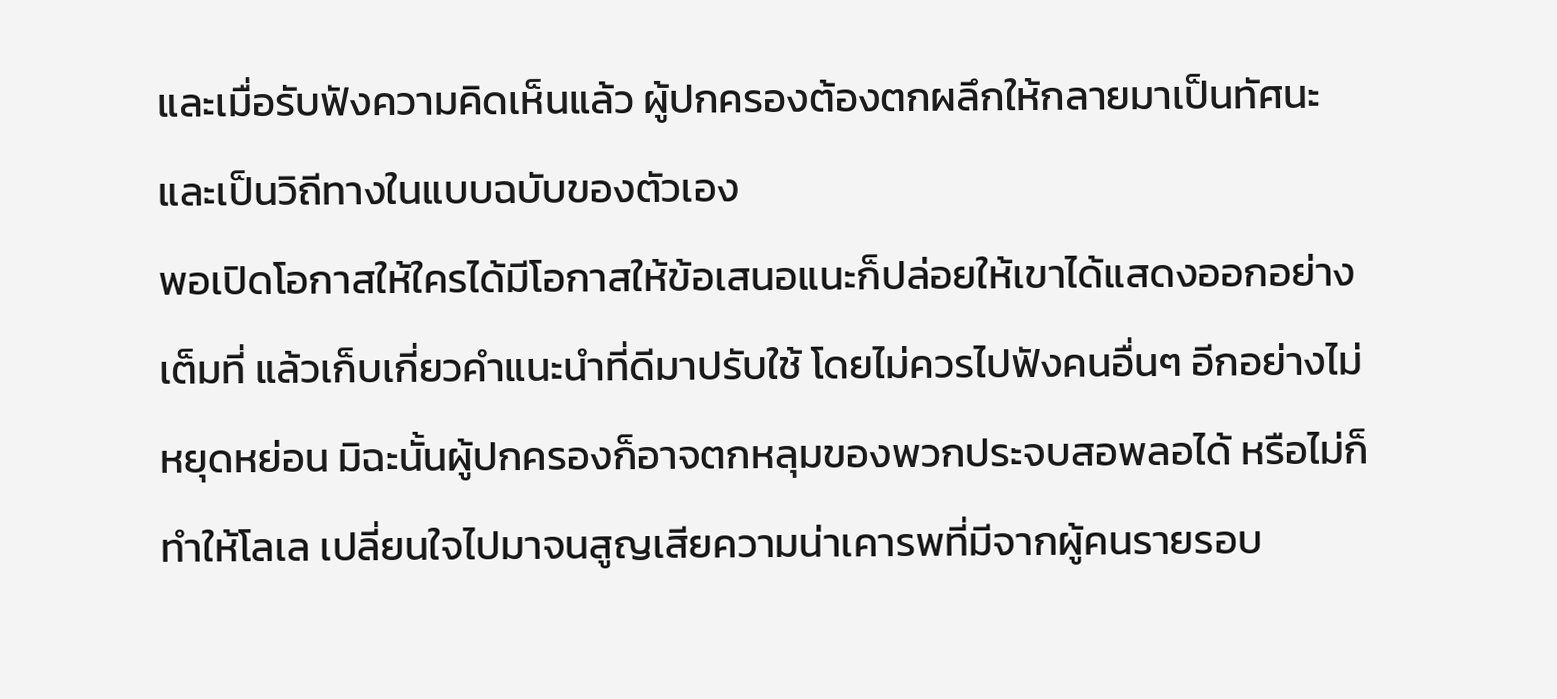และเมื่อรับฟังความคิดเห็นแล้ว ผู้ปกครองต้องตกผลึกให้กลายมาเป็นทัศนะและเป็นวิถีทางในแบบฉบับของตัวเอง
พอเปิดโอกาสให้ใครได้มีโอกาสให้ข้อเสนอแนะก็ปล่อยให้เขาได้แสดงออกอย่างเต็มที่ แล้วเก็บเกี่ยวคำแนะนำที่ดีมาปรับใช้ โดยไม่ควรไปฟังคนอื่นๆ อีกอย่างไม่หยุดหย่อน มิฉะนั้นผู้ปกครองก็อาจตกหลุมของพวกประจบสอพลอได้ หรือไม่ก็ทำให้โลเล เปลี่ยนใจไปมาจนสูญเสียความน่าเคารพที่มีจากผู้คนรายรอบ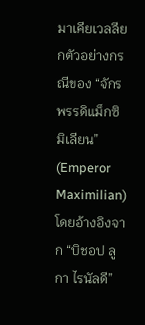มาเคียเวลลียกตัวอย่างกรณีของ “จักรพรรดิแม็กซิมิเลียน” (Emperor Maximilian) โดยอ้างอิงจาก “บิชอป ลูกา ไรนัลดี”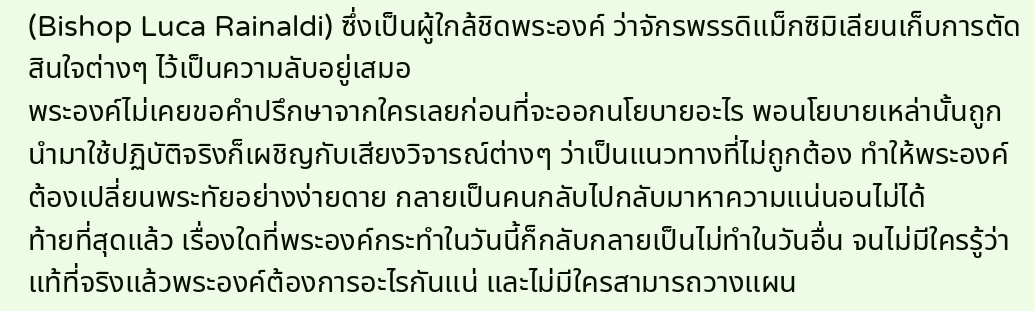(Bishop Luca Rainaldi) ซึ่งเป็นผู้ใกล้ชิดพระองค์ ว่าจักรพรรดิแม็กซิมิเลียนเก็บการตัดสินใจต่างๆ ไว้เป็นความลับอยู่เสมอ
พระองค์ไม่เคยขอคำปรึกษาจากใครเลยก่อนที่จะออกนโยบายอะไร พอนโยบายเหล่านั้นถูกนำมาใช้ปฏิบัติจริงก็เผชิญกับเสียงวิจารณ์ต่างๆ ว่าเป็นแนวทางที่ไม่ถูกต้อง ทำให้พระองค์ต้องเปลี่ยนพระทัยอย่างง่ายดาย กลายเป็นคนกลับไปกลับมาหาความแน่นอนไม่ได้
ท้ายที่สุดแล้ว เรื่องใดที่พระองค์กระทำในวันนี้ก็กลับกลายเป็นไม่ทำในวันอื่น จนไม่มีใครรู้ว่าแท้ที่จริงแล้วพระองค์ต้องการอะไรกันแน่ และไม่มีใครสามารถวางแผน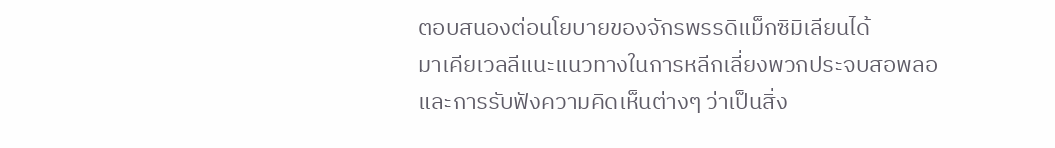ตอบสนองต่อนโยบายของจักรพรรดิแม็กซิมิเลียนได้
มาเคียเวลลีแนะแนวทางในการหลีกเลี่ยงพวกประจบสอพลอและการรับฟังความคิดเห็นต่างๆ ว่าเป็นสิ่ง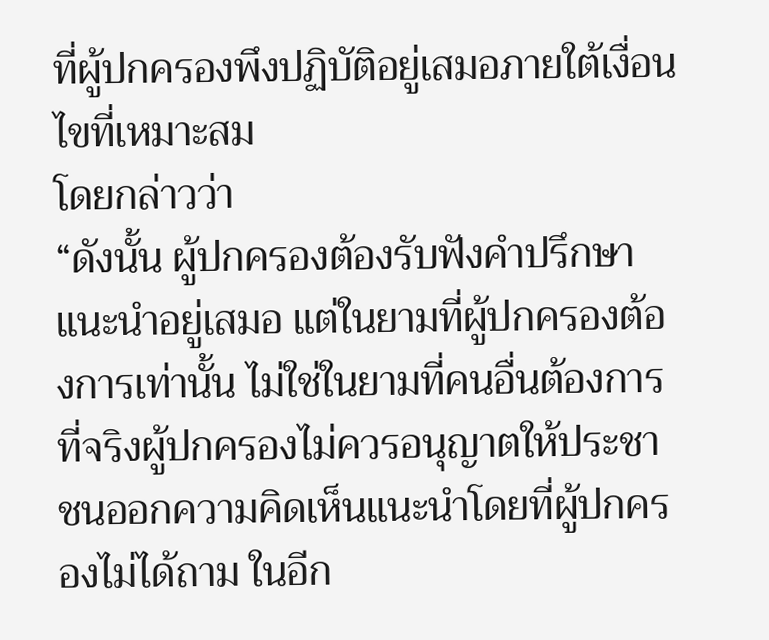ที่ผู้ปกครองพึงปฏิบัติอยู่เสมอภายใต้เงื่อนไขที่เหมาะสม
โดยกล่าวว่า
“ดังนั้น ผู้ปกครองต้องรับฟังคำปรึกษาแนะนำอยู่เสมอ แต่ในยามที่ผู้ปกครองต้องการเท่านั้น ไม่ใช่ในยามที่คนอื่นต้องการ ที่จริงผู้ปกครองไม่ควรอนุญาตให้ประชาชนออกความคิดเห็นแนะนำโดยที่ผู้ปกครองไม่ได้ถาม ในอีก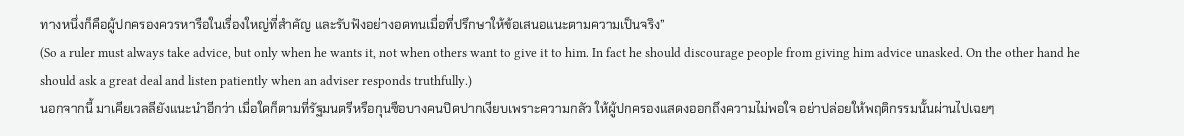ทางหนึ่งก็คือผู้ปกครองควรหารือในเรื่องใหญ่ที่สำคัญ และรับฟังอย่างอดทนเมื่อที่ปรึกษาให้ข้อเสนอแนะตามความเป็นจริง”
(So a ruler must always take advice, but only when he wants it, not when others want to give it to him. In fact he should discourage people from giving him advice unasked. On the other hand he should ask a great deal and listen patiently when an adviser responds truthfully.)
นอกจากนี้ มาเคียเวลลียังแนะนำอีกว่า เมื่อใดก็ตามที่รัฐมนตรีหรือกุนซือบางคนปิดปากเงียบเพราะความกลัว ให้ผู้ปกครองแสดงออกถึงความไม่พอใจ อย่าปล่อยให้พฤติกรรมนั้นผ่านไปเฉยๆ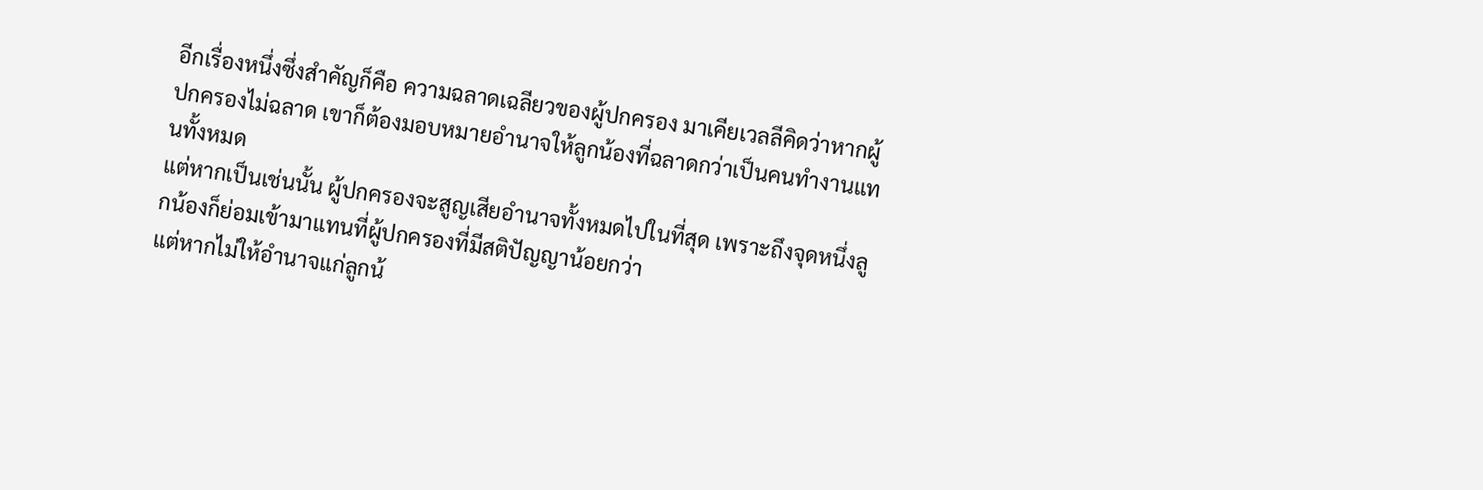อีกเรื่องหนึ่งซึ่งสำคัญก็คือ ความฉลาดเฉลียวของผู้ปกครอง มาเคียเวลลีคิดว่าหากผู้ปกครองไม่ฉลาด เขาก็ต้องมอบหมายอำนาจให้ลูกน้องที่ฉลาดกว่าเป็นคนทำงานแทนทั้งหมด
แต่หากเป็นเช่นนั้น ผู้ปกครองจะสูญเสียอำนาจทั้งหมดไปในที่สุด เพราะถึงจุดหนึ่งลูกน้องก็ย่อมเข้ามาแทนที่ผู้ปกครองที่มีสติปัญญาน้อยกว่า
แต่หากไม่ให้อำนาจแก่ลูกน้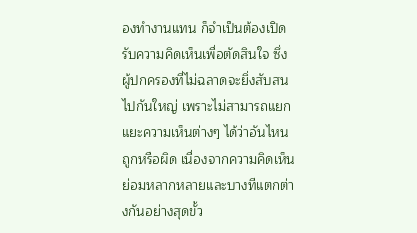องทำงานแทน ก็จำเป็นต้องเปิดรับความคิดเห็นเพื่อตัดสินใจ ซึ่งผู้ปกครองที่ไม่ฉลาดจะยิ่งสับสนไปกันใหญ่ เพราะไม่สามารถแยกแยะความเห็นต่างๆ ได้ว่าอันไหนถูกหรือผิด เนื่องจากความคิดเห็นย่อมหลากหลายและบางทีแตกต่างกันอย่างสุดขั้ว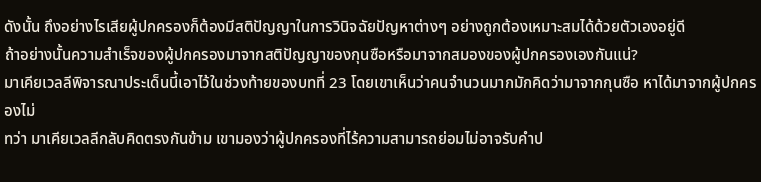ดังนั้น ถึงอย่างไรเสียผู้ปกครองก็ต้องมีสติปัญญาในการวินิจฉัยปัญหาต่างๆ อย่างถูกต้องเหมาะสมได้ด้วยตัวเองอยู่ดี
ถ้าอย่างนั้นความสำเร็จของผู้ปกครองมาจากสติปัญญาของกุนซือหรือมาจากสมองของผู้ปกครองเองกันแน่?
มาเคียเวลลีพิจารณาประเด็นนี้เอาไว้ในช่วงท้ายของบทที่ 23 โดยเขาเห็นว่าคนจำนวนมากมักคิดว่ามาจากกุนซือ หาได้มาจากผู้ปกครองไม่
ทว่า มาเคียเวลลีกลับคิดตรงกันข้าม เขามองว่าผู้ปกครองที่ไร้ความสามารถย่อมไม่อาจรับคำป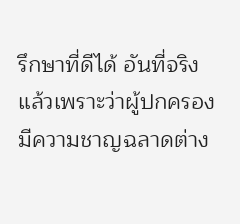รึกษาที่ดีได้ อันที่จริงแล้วเพราะว่าผู้ปกครองมีความชาญฉลาดต่าง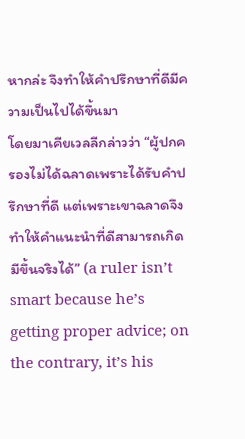หากล่ะ จึงทำให้คำปรึกษาที่ดีมีความเป็นไปได้ขึ้นมา
โดยมาเคียเวลลีกล่าวว่า “ผู้ปกครองไม่ได้ฉลาดเพราะได้รับคำปรึกษาที่ดี แต่เพราะเขาฉลาดจึงทำให้คำแนะนำที่ดีสามารถเกิดมีขึ้นจริงได้” (a ruler isn’t smart because he’s getting proper advice; on the contrary, it’s his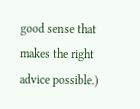good sense that makes the right advice possible.)